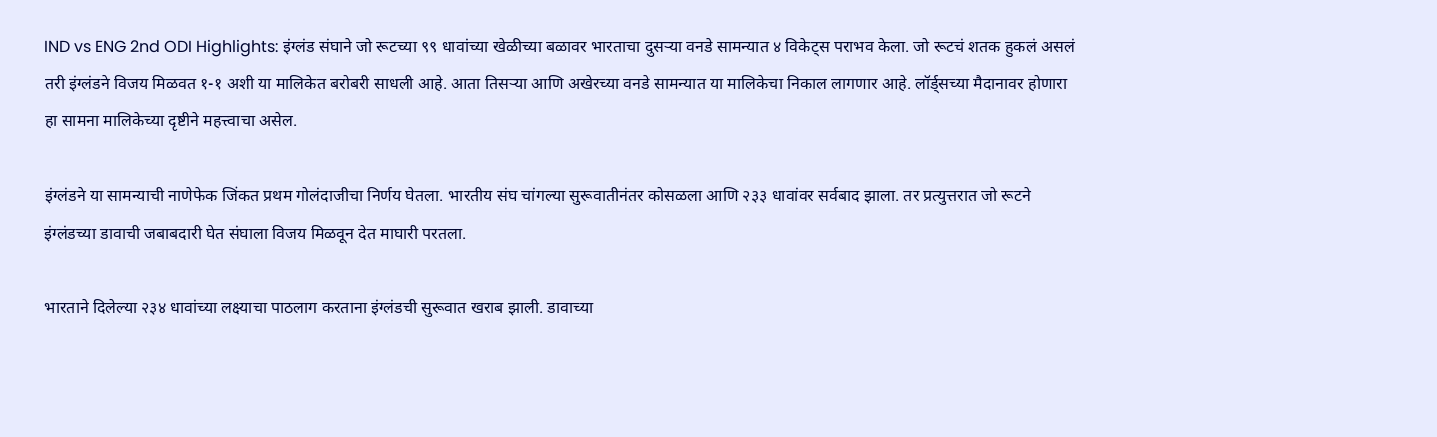IND vs ENG 2nd ODI Highlights: इंग्लंड संघाने जो रूटच्या ९९ धावांच्या खेळीच्या बळावर भारताचा दुसऱ्या वनडे सामन्यात ४ विकेट्स पराभव केला. जो रूटचं शतक हुकलं असलं तरी इंग्लंडने विजय मिळवत १-१ अशी या मालिकेत बरोबरी साधली आहे. आता तिसऱ्या आणि अखेरच्या वनडे सामन्यात या मालिकेचा निकाल लागणार आहे. लॉर्ड्सच्या मैदानावर होणारा हा सामना मालिकेच्या दृष्टीने महत्त्वाचा असेल.

इंग्लंडने या सामन्याची नाणेफेक जिंकत प्रथम गोलंदाजीचा निर्णय घेतला. भारतीय संघ चांगल्या सुरूवातीनंतर कोसळला आणि २३३ धावांवर सर्वबाद झाला. तर प्रत्युत्तरात जो रूटने इंग्लंडच्या डावाची जबाबदारी घेत संघाला विजय मिळवून देत माघारी परतला.

भारताने दिलेल्या २३४ धावांच्या लक्ष्याचा पाठलाग करताना इंग्लंडची सुरूवात खराब झाली. डावाच्या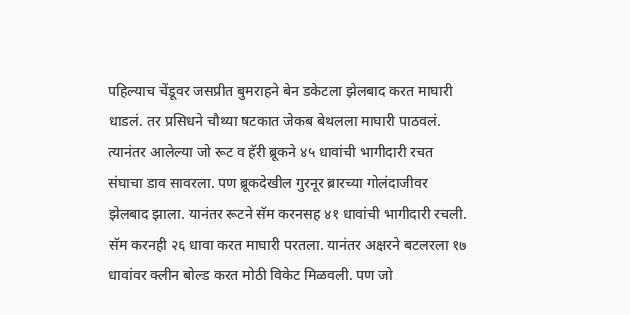पहिल्याच चेंडूवर जसप्रीत बुमराहने बेन डकेटला झेलबाद करत माघारी धाडलं. तर प्रसिधने चौथ्या षटकात जेकब बेथलला माघारी पाठवलं. त्यानंतर आलेल्या जो रूट व हॅरी ब्रूकने ४५ धावांची भागीदारी रचत संघाचा डाव सावरला. पण ब्रूकदेखील गुरनूर ब्रारच्या गोलंदाजीवर झेलबाद झाला. यानंतर रूटने सॅम करनसह ४१ धावांची भागीदारी रचली. सॅम करनही २६ धावा करत माघारी परतला. यानंतर अक्षरने बटलरला १७ धावांवर क्लीन बोल्ड करत मोठी विकेट मिळवली. पण जो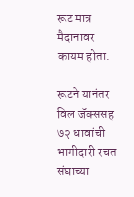रूट मात्र मैदानावर कायम होता.

रूटने यानंतर विल जॅक्ससह ७२ धावांची भागीदारी रचत संघाच्या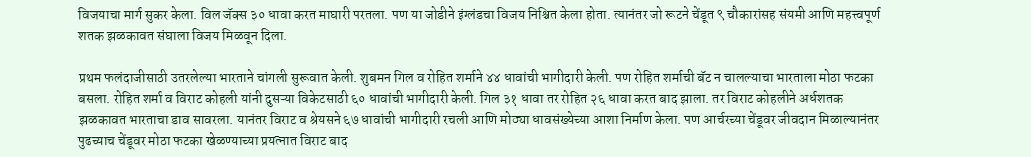विजयाचा मार्ग सुकर केला. विल जॅक्स ३० धावा करत माघारी परतला. पण या जोडीने इंग्लंडचा विजय निश्चित केला होता. त्यानंतर जो रूटने चेंडूत ९ चौकारांसह संयमी आणि महत्त्वपूर्ण शतक झळकावत संघाला विजय मिळवून दिला.

प्रथम फलंदाजीसाठी उतरलेल्या भारताने चांगली सुरूवात केली. शुबमन गिल व रोहित शर्माने ४४ धावांची भागीदारी केली. पण रोहित शर्माची बॅट न चालल्याचा भारताला मोठा फटका बसला. रोहित शर्मा व विराट कोहली यांनी दुसऱ्या विकेटसाठी ६० धावांची भागीदारी केली. गिल ३१ धावा तर रोहित २६ धावा करत बाद झाला. तर विराट कोहलीने अर्धशतक झळकावत भारताचा डाव सावरला. यानंतर विराट व श्रेयसने ६७ धावांची भागीदारी रचली आणि मोठ्या धावसंख्येच्या आशा निर्माण केला. पण आर्चरच्या चेंडूवर जीवदान मिळाल्यानंतर पुढच्याच चेंडूवर मोठा फटका खेळण्याच्या प्रयत्नात विराट बाद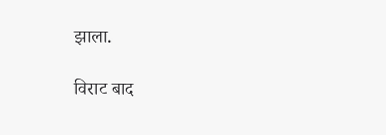झाला.

विराट बाद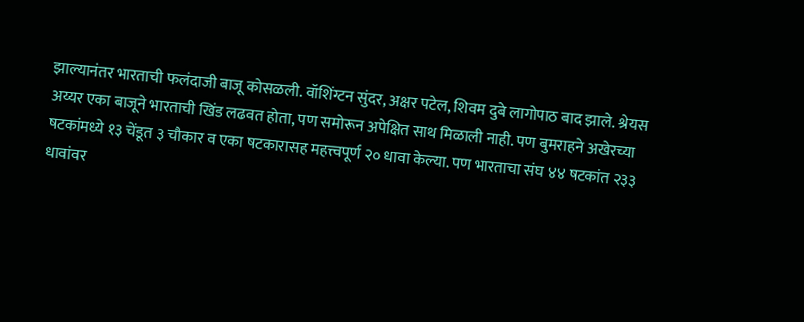झाल्यानंतर भारताची फलंदाजी बाजू कोसळली. वॉशिंग्टन सुंदर, अक्षर पटेल, शिवम दुबे लागोपाठ बाद झाले. श्रेयस अय्यर एका बाजूने भारताची खिंड लढवत होता, पण समोरून अपेक्षित साथ मिळाली नाही. पण बुमराहने अखेरच्या षटकांमध्ये १३ चेंडूत ३ चौकार व एका षटकारासह महत्त्वपूर्ण २० धावा केल्या. पण भारताचा संघ ४४ षटकांत २३३ धावांवर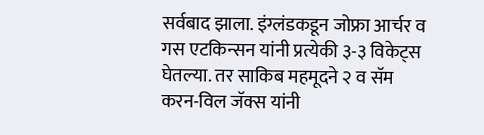सर्वबाद झाला. इंग्लंडकडून जोफ्रा आर्चर व गस एटकिन्सन यांनी प्रत्येकी ३-३ विकेट्स घेतल्या. तर साकिब महमूदने २ व सॅम करन-विल जॅक्स यांनी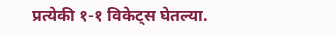प्रत्येकी १-१ विकेट्स घेतल्या.